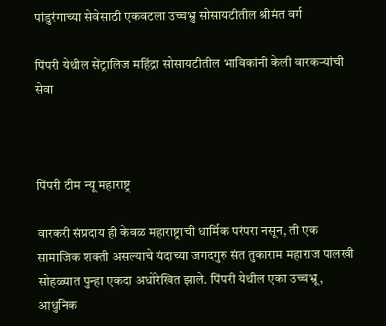पांडुरंगाच्या सेवेसाठी एकवटला उच्चभ्रु सोसायटीतील श्रीमंत वर्ग

पिंपरी येथील सेंट्रालिज महिंद्रा सोसायटीतील भाविकांनी केली वारकऱ्यांची सेवा



पिंपरी टीम न्यू महाराष्ट्र

वारकरी संप्रदाय ही केवळ महाराष्ट्राची धार्मिक परंपरा नसून, ती एक सामाजिक शक्ती असल्याचे यंदाच्या जगदगुरु संत तुकाराम महाराज पालखी सोहळ्यात पुन्हा एकदा अधोरेखित झाले. पिंपरी येथील एका उच्चभ्रू, आधुनिक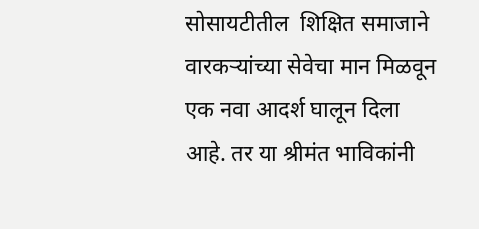सोसायटीतील  शिक्षित समाजाने वारकऱ्यांच्या सेवेचा मान मिळवून एक नवा आदर्श घालून दिला आहे. तर या श्रीमंत भाविकांनी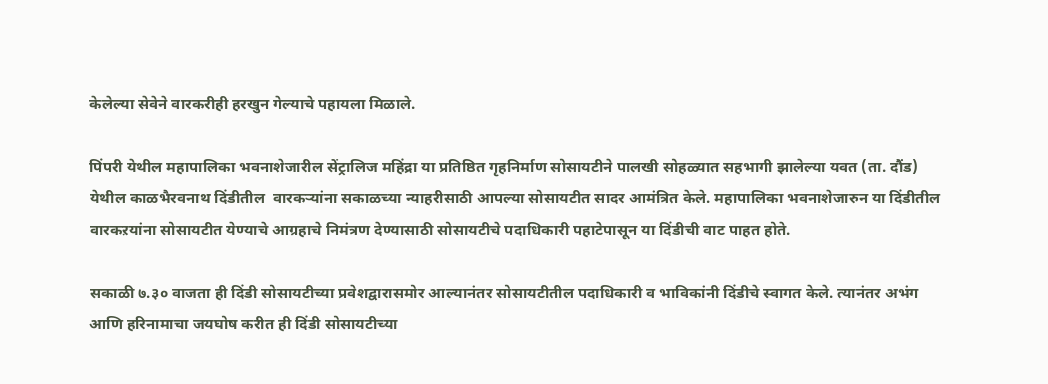केलेल्या सेवेने वारकरीही हरखुन गेल्याचे पहायला मिळाले.

पिंपरी येथील महापालिका भवनाशेजारील सेंट्रालिज महिंद्रा या प्रतिष्ठित गृहनिर्माण सोसायटीने पालखी सोहळ्यात सहभागी झालेल्या यवत (ता. दौंड) येथील काळभैरवनाथ दिंडीतील  वारकऱ्यांना सकाळच्या न्याहरीसाठी आपल्या सोसायटीत सादर आमंत्रित केले. महापालिका भवनाशेजारुन या दिंडीतील वारकऱयांना सोसायटीत येण्याचे आग्रहाचे निमंत्रण देण्यासाठी सोसायटीचे पदाधिकारी पहाटेपासून या दिंडीची वाट पाहत होते.

सकाळी ७.३० वाजता ही दिंडी सोसायटीच्या प्रवेशद्वारासमोर आल्यानंतर सोसायटीतील पदाधिकारी व भाविकांनी दिंडीचे स्वागत केले. त्यानंतर अभंग आणि हरिनामाचा जयघोष करीत ही दिंडी सोसायटीच्या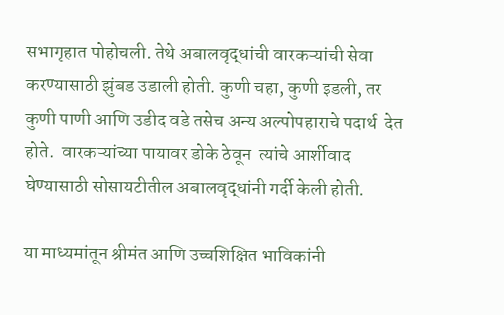सभागृहात पोहोचली. तेथे अबालवृद्धांची वारकऱ्यांची सेवा करण्यासाठी झुंबड उडाली होती. कुणी चहा, कुणी इडली, तर कुणी पाणी आणि उडीद वडे तसेच अन्य अल्पोपहाराचे पदार्थ  देत होते.  वारकऱ्यांच्या पायावर डोके ठेवून  त्यांचे आर्शीवाद घेण्यासाठी सोसायटीतील अबालवृद्धांनी गर्दी केली होती.

या माध्यमांतून श्रीमंत आणि उच्चशिक्षित भाविकांनी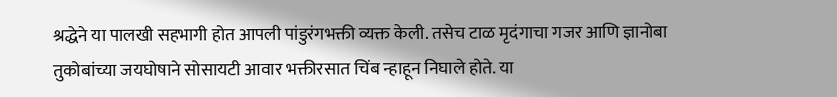श्रद्धेने या पालखी सहभागी होत आपली पांडुरंगभक्ती व्यक्त केली. तसेच टाळ मृदंगाचा गजर आणि ज्ञानोबा तुकोबांच्या जयघोषाने सोसायटी आवार भक्तीरसात चिंब न्हाहून निघाले होते. या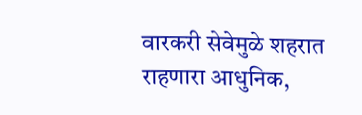वारकरी सेवेमुळे शहरात राहणारा आधुनिक,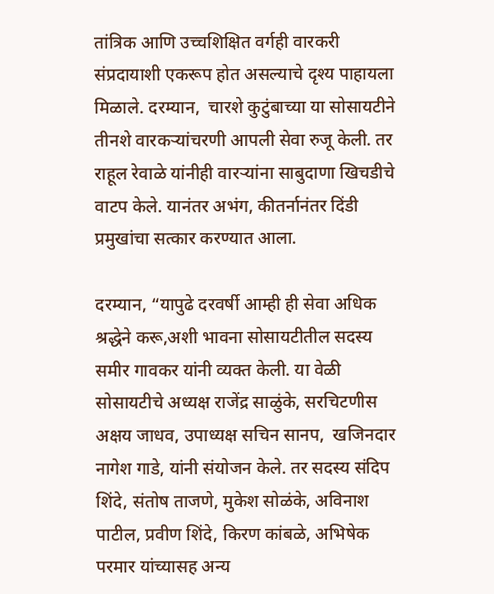तांत्रिक आणि उच्चशिक्षित वर्गही वारकरी संप्रदायाशी एकरूप होत असल्याचे दृश्य पाहायला मिळाले. दरम्यान,  चारशे कुटुंबाच्या या सोसायटीने तीनशे वारकऱ्यांचरणी आपली सेवा रुजू केली. तर राहूल रेवाळे यांनीही वारऱ्यांना साबुदाणा खिचडीचे वाटप केले. यानंतर अभंग, कीतर्नानंतर दिंडी प्रमुखांचा सत्कार करण्यात आला.

दरम्यान, “यापुढे दरवर्षी आम्ही ही सेवा अधिक श्रद्धेने करू,अशी भावना सोसायटीतील सदस्य समीर गावकर यांनी व्यक्त केली. या वेळी सोसायटीचे अध्यक्ष राजेंद्र साळुंके, सरचिटणीस अक्षय जाधव, उपाध्यक्ष सचिन सानप,  खजिनदार नागेश गाडे, यांनी संयोजन केले. तर सदस्य संदिप शिंदे, संतोष ताजणे, मुकेश सोळंके, अविनाश पाटील, प्रवीण शिंदे, किरण कांबळे, अभिषेक परमार यांच्यासह अन्य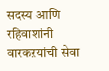सदस्य आणि रहिवाशांनी वारकऱयांची सेवा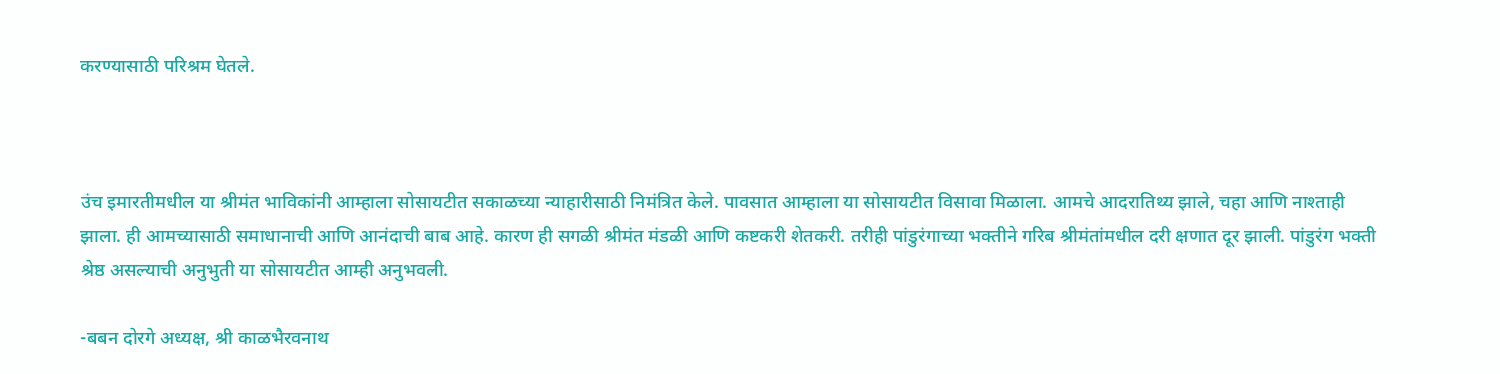करण्यासाठी परिश्रम घेतले.



उंच इमारतीमधील या श्रीमंत भाविकांनी आम्हाला सोसायटीत सकाळच्या न्याहारीसाठी निमंत्रित केले. पावसात आम्हाला या सोसायटीत विसावा मिळाला. आमचे आदरातिथ्य झाले, चहा आणि नाश्ताही झाला. ही आमच्यासाठी समाधानाची आणि आनंदाची बाब आहे. कारण ही सगळी श्रीमंत मंडळी आणि कष्टकरी शेतकरी. तरीही पांडुरंगाच्या भक्तीने गरिब श्रीमंतांमधील दरी क्षणात दूर झाली. पांडुरंग भक्ती श्रेष्ठ असल्याची अनुभुती या सोसायटीत आम्ही अनुभवली.

-बबन दोरगे अध्यक्ष, श्री काळभैरवनाथ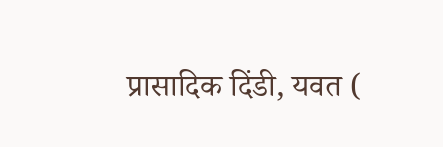प्रासादिक दिंडी, यवत (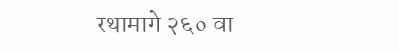रथामागे २६० वा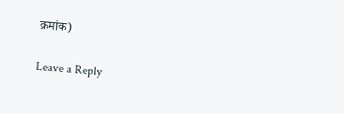क्रमांक)

Leave a Reply